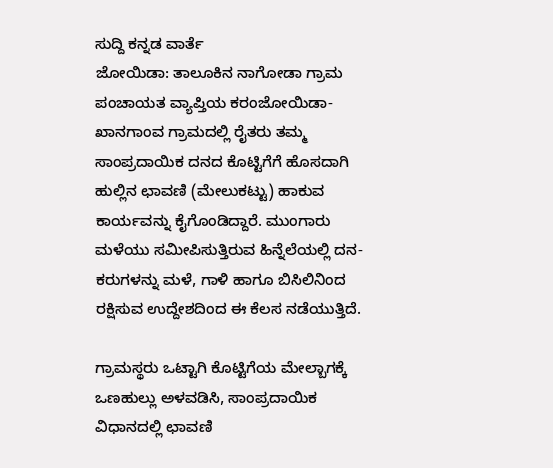ಸುದ್ದಿ ಕನ್ನಡ ವಾರ್ತೆ
ಜೋಯಿಡಾ: ತಾಲೂಕಿನ ನಾಗೋಡಾ ಗ್ರಾಮ ಪಂಚಾಯತ ವ್ಯಾಪ್ತಿಯ ಕರಂಜೋಯಿಡಾ- ಖಾನಗಾಂವ ಗ್ರಾಮದಲ್ಲಿ ರೈತರು ತಮ್ಮ ಸಾಂಪ್ರದಾಯಿಕ ದನದ ಕೊಟ್ಟಿಗೆಗೆ ಹೊಸದಾಗಿ ಹುಲ್ಲಿನ ಛಾವಣಿ (ಮೇಲುಕಟ್ಟು) ಹಾಕುವ ಕಾರ್ಯವನ್ನು ಕೈಗೊಂಡಿದ್ದಾರೆ. ಮುಂಗಾರು ಮಳೆಯು ಸಮೀಪಿಸುತ್ತಿರುವ ಹಿನ್ನೆಲೆಯಲ್ಲಿ ದನ-ಕರುಗಳನ್ನು ಮಳೆ, ಗಾಳಿ ಹಾಗೂ ಬಿಸಿಲಿನಿಂದ ರಕ್ಷಿಸುವ ಉದ್ದೇಶದಿಂದ ಈ ಕೆಲಸ ನಡೆಯುತ್ತಿದೆ.

ಗ್ರಾಮಸ್ಥರು ಒಟ್ಟಾಗಿ ಕೊಟ್ಟಿಗೆಯ ಮೇಲ್ಬಾಗಕ್ಕೆ ಒಣಹುಲ್ಲು ಅಳವಡಿಸಿ, ಸಾಂಪ್ರದಾಯಿಕ ವಿಧಾನದಲ್ಲಿ ಛಾವಣಿ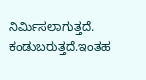ನಿರ್ಮಿಸಲಾಗುತ್ತದೆ. ಕಂಡುಬರುತ್ತದೆ.ಇಂತಹ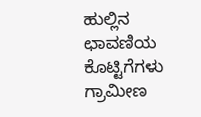ಹುಲ್ಲಿನ ಛಾವಣಿಯ ಕೊಟ್ಟಿಗೆಗಳು ಗ್ರಾಮೀಣ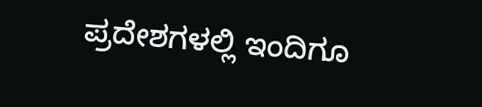ಪ್ರದೇಶಗಳಲ್ಲಿ ಇಂದಿಗೂ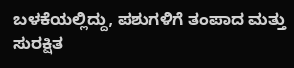ಬಳಕೆಯಲ್ಲಿದ್ದು, ಪಶುಗಳಿಗೆ ತಂಪಾದ ಮತ್ತು ಸುರಕ್ಷಿತ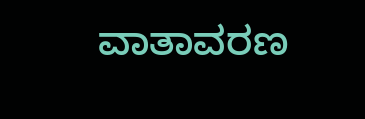ವಾತಾವರಣ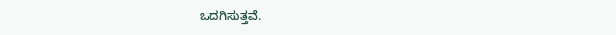ಒದಗಿಸುತ್ತವೆ.